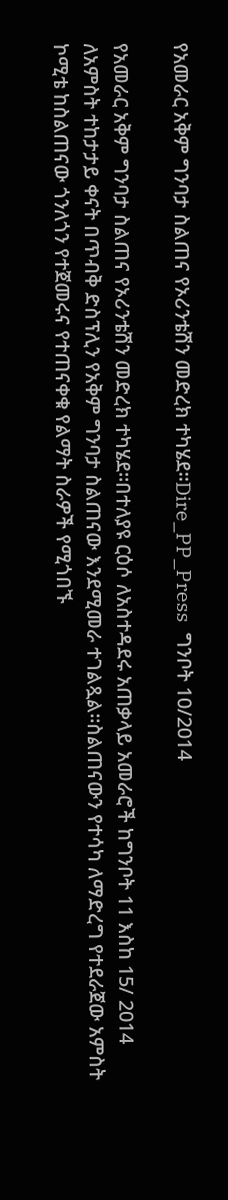የአመራር አቅም ግንባታ ስልጠና የኦሪንቴሽን መድረክ ተካሄደ።Dire_PP_Press  ግንቦት 10/2014

የአመራር አቅም ግንባታ ስልጠና የኦሪንቴሽን መድረክ ተካሄደ።በተለያዩ ርዕሶ ለአስተዳደሩ አጠቃላይ አመራሮች ከግንቦት 11 እስከ 15/ 2014 ለአምስት ተከታታይ ቀናት በጥብቅ ድስፕሊን የአቅም ግንባታ ስልጠናው እንደሚመራ ተገልጿል።ስልጠናውን የተሳካ ለማድረግ የተደራጀው አምስት ኮሚቴ ከስልጠናው ጎንለጎን የተጀመሩና የተጠናቀቁ የልማት ስራዎች የሚጎበኙ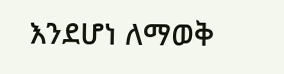እንደሆነ ለማወቅ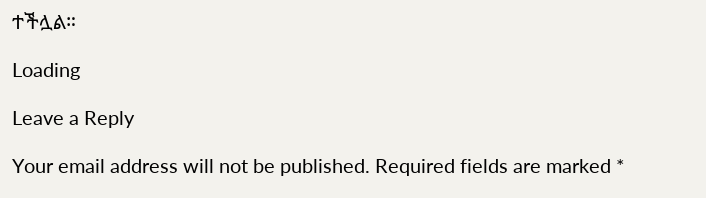ተችሏል።

Loading

Leave a Reply

Your email address will not be published. Required fields are marked *